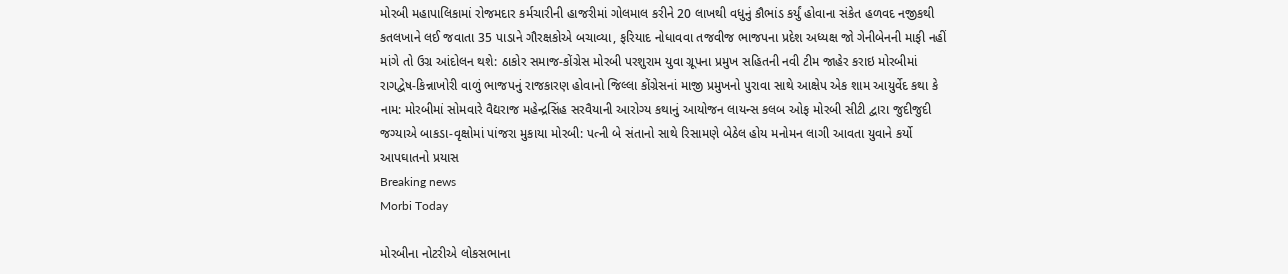મોરબી મહાપાલિકામાં રોજમદાર કર્મચારીની હાજરીમાં ગોલમાલ કરીને 20 લાખથી વધુનું કૌભાંડ કર્યું હોવાના સંકેત હળવદ નજીકથી કતલખાને લઈ જવાતા 35 પાડાને ગૌરક્ષકોએ બચાવ્યા, ફરિયાદ નોધાવવા તજવીજ ભાજપના પ્રદેશ અધ્યક્ષ જો ગેનીબેનની માફી નહીં માંગે તો ઉગ્ર આંદોલન થશે: ઠાકોર સમાજ-કોંગ્રેસ મોરબી પરશુરામ યુવા ગ્રૂપના પ્રમુખ સહિતની નવી ટીમ જાહેર કરાઇ મોરબીમાં રાગદ્વેષ-કિન્નાખોરી વાળું ભાજપનું રાજકારણ હોવાનો જિલ્લા કોંગ્રેસનાં માજી પ્રમુખનો પુરાવા સાથે આક્ષેપ એક શામ આયુર્વેદ કથા કે નામ: મોરબીમાં સોમવારે વૈદ્યરાજ મહેન્દ્રસિંહ સરવૈયાની આરોગ્ય કથાનું આયોજન લાયન્સ કલબ ઓફ મોરબી સીટી દ્વારા જુદીજુદી જગ્યાએ બાકડા-વૃક્ષોમાં પાંજરા મુકાયા મોરબી: પત્ની બે સંતાનો સાથે રિસામણે બેઠેલ હોય મનોમન લાગી આવતા યુવાને કર્યો આપઘાતનો પ્રયાસ
Breaking news
Morbi Today

મોરબીના નોટરીએ લોકસભાના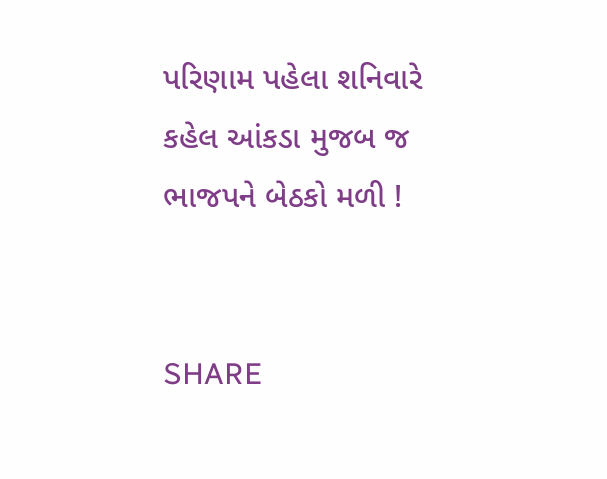પરિણામ પહેલા શનિવારે કહેલ આંકડા મુજબ જ ભાજપને બેઠકો મળી !


SHARE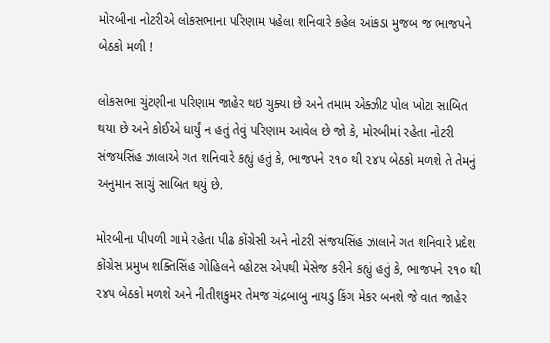મોરબીના નોટરીએ લોકસભાના પરિણામ પહેલા શનિવારે કહેલ આંકડા મુજબ જ ભાજપને બેઠકો મળી !

લોકસભા ચુંટણીના પરિણામ જાહેર થઇ ચુક્યા છે અને તમામ એક્ઝીટ પોલ ખોટા સાબિત થયા છે અને કોઈએ ધાર્યું ન હતું તેવું પરિણામ આવેલ છે જો કે, મોરબીમાં રહેતા નોટરી સંજયસિંહ ઝાલાએ ગત શનિવારે કહ્યું હતું કે, ભાજપને ૨૧૦ થી ૨૪૫ બેઠકો મળશે તે તેમનું અનુમાન સાચું સાબિત થયું છે.

મોરબીના પીપળી ગામે રહેતા પીઢ કોંગ્રેસી અને નોટરી સંજયસિંહ ઝાલાને ગત શનિવારે પ્રદેશ કોંગ્રેસ પ્રમુખ શક્તિસિંહ ગોહિલને વ્હોટસ એપથી મેસેજ કરીને કહ્યું હતું કે, ભાજપને ૨૧૦ થી ૨૪૫ બેઠકો મળશે અને નીતીશકુમર તેમજ ચંદ્રબાબુ નાયડુ કિંગ મેકર બનશે જે વાત જાહેર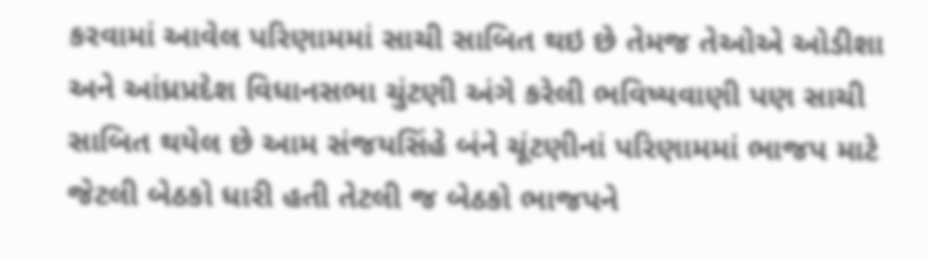કરવામાં આવેલ પરિણામમાં સાચી સાબિત થઇ છે તેમજ તેઓએ ઓડીશા અને આંધ્રપ્રદેશ વિધાનસભા ચુંટણી અંગે કરેલી ભવિષ્યવાણી પણ સાચી સાબિત થયેલ છે આમ સંજયસિંહે બંને ચૂંટણીનાં પરિણામમાં ભાજપ માટે જેટલી બેઠકો ધારી હતી તેટલી જ બેઠકો ભાજપને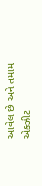આવેલ છે અને તમામ એક્ઝીટ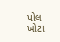પોલ ખોટા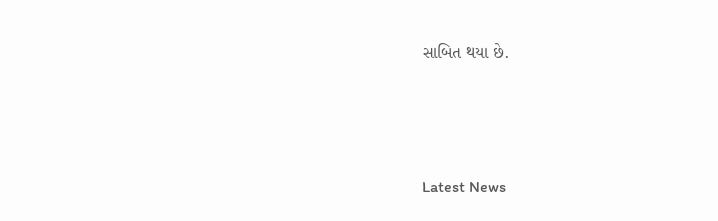સાબિત થયા છે.






Latest News